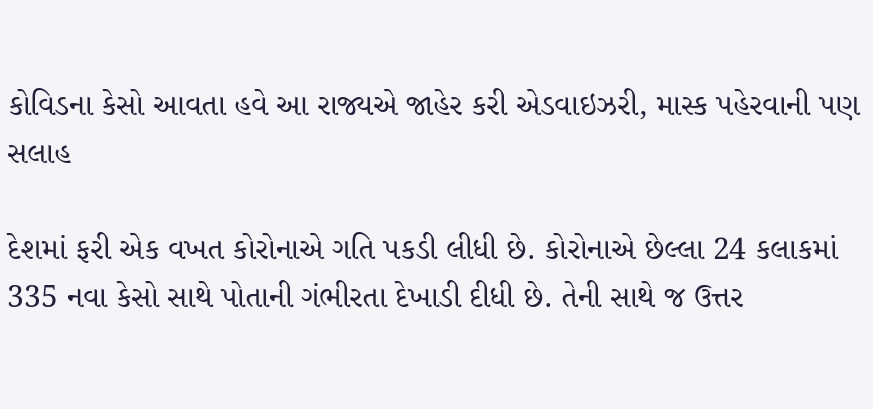કોવિડના કેસો આવતા હવે આ રાજ્યએ જાહેર કરી એડવાઇઝરી, માસ્ક પહેરવાની પણ સલાહ

દેશમાં ફરી એક વખત કોરોનાએ ગતિ પકડી લીધી છે. કોરોનાએ છેલ્લા 24 કલાકમાં 335 નવા કેસો સાથે પોતાની ગંભીરતા દેખાડી દીધી છે. તેની સાથે જ ઉત્તર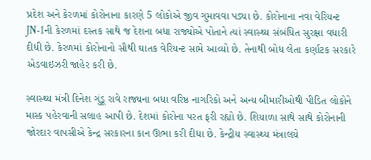પ્રદેશ અને કેરળમાં કોરોનાના કારણે 5 લોકોએ જીવ ગુમાવવા પડ્યા છે. કોરોનાના નવા વેરિયન્ટ JN-1ની કેરળમાં દસ્તક સાથે જ દેશના બધા રાજ્યોએ પોતાને ત્યાં સ્વાસ્થ્ય સંબંધિત સુરક્ષા વધારી દીધી છે. કેરળમાં કોરોનાનો સૌથી ઘાતક વેરિયન્ટ સામે આવ્યો છે. તેનાથી બોધ લેતા કર્ણાટક સરકારે એડવાઇઝરી જાહેર કરી છે.

સ્વાસ્થ્ય મંત્રી દિનેશ ગુંડૂ રાવે રાજ્યના બધા વરિષ્ઠ નાગરિકો અને અન્ય બીમારીઓથી પીડિત લોકોને માસ્ક પહેરવાની સલાહ આપી છે. દેશમાં કોરોના પરત ફરી રહ્યો છે. શિયાળા સાથે સાથે કોરોનાની જોરદાર વાપસીએ કેન્દ્ર સરકારના કાન ઊભા કરી દીધા છે. કેન્દ્રીય સ્વાસ્થ્ય મંત્રાલયે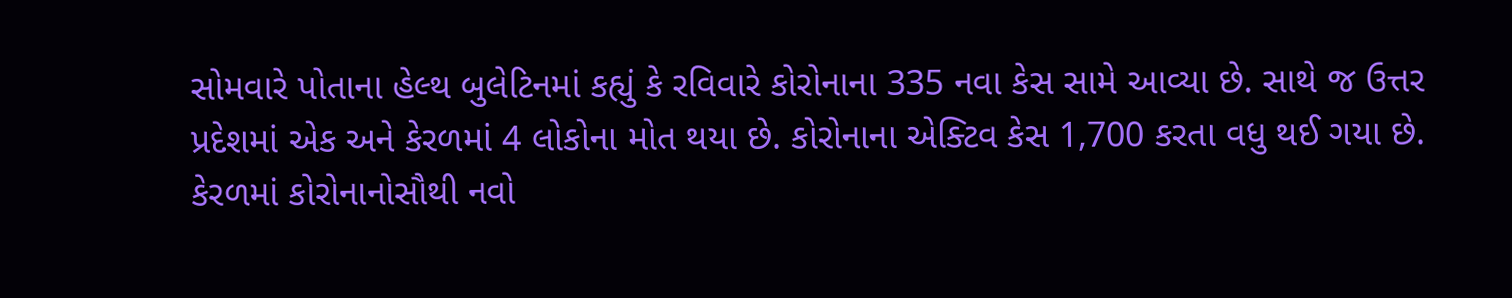સોમવારે પોતાના હેલ્થ બુલેટિનમાં કહ્યું કે રવિવારે કોરોનાના 335 નવા કેસ સામે આવ્યા છે. સાથે જ ઉત્તર પ્રદેશમાં એક અને કેરળમાં 4 લોકોના મોત થયા છે. કોરોનાના એક્ટિવ કેસ 1,700 કરતા વધુ થઈ ગયા છે. કેરળમાં કોરોનાનોસૌથી નવો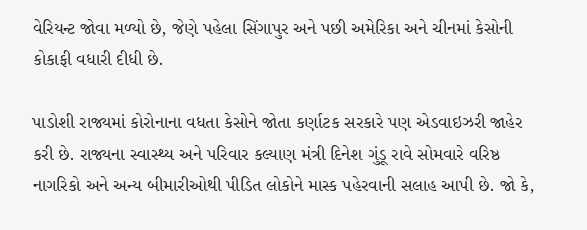વેરિયન્ટ જોવા મળ્યો છે, જેણે પહેલા સિંગાપુર અને પછી અમેરિકા અને ચીનમાં કેસોની કોકાફી વધારી દીધી છે.

પાડોશી રાજ્યમાં કોરોનાના વધતા કેસોને જોતા કર્ણાટક સરકારે પણ એડવાઇઝરી જાહેર કરી છે. રાજ્યના સ્વાસ્થ્ય અને પરિવાર કલ્યાણ મંત્રી દિનેશ ગુંડૂ રાવે સોમવારે વરિષ્ઠ નાગરિકો અને અન્ય બીમારીઓથી પીડિત લોકોને માસ્ક પહેરવાની સલાહ આપી છે. જો કે,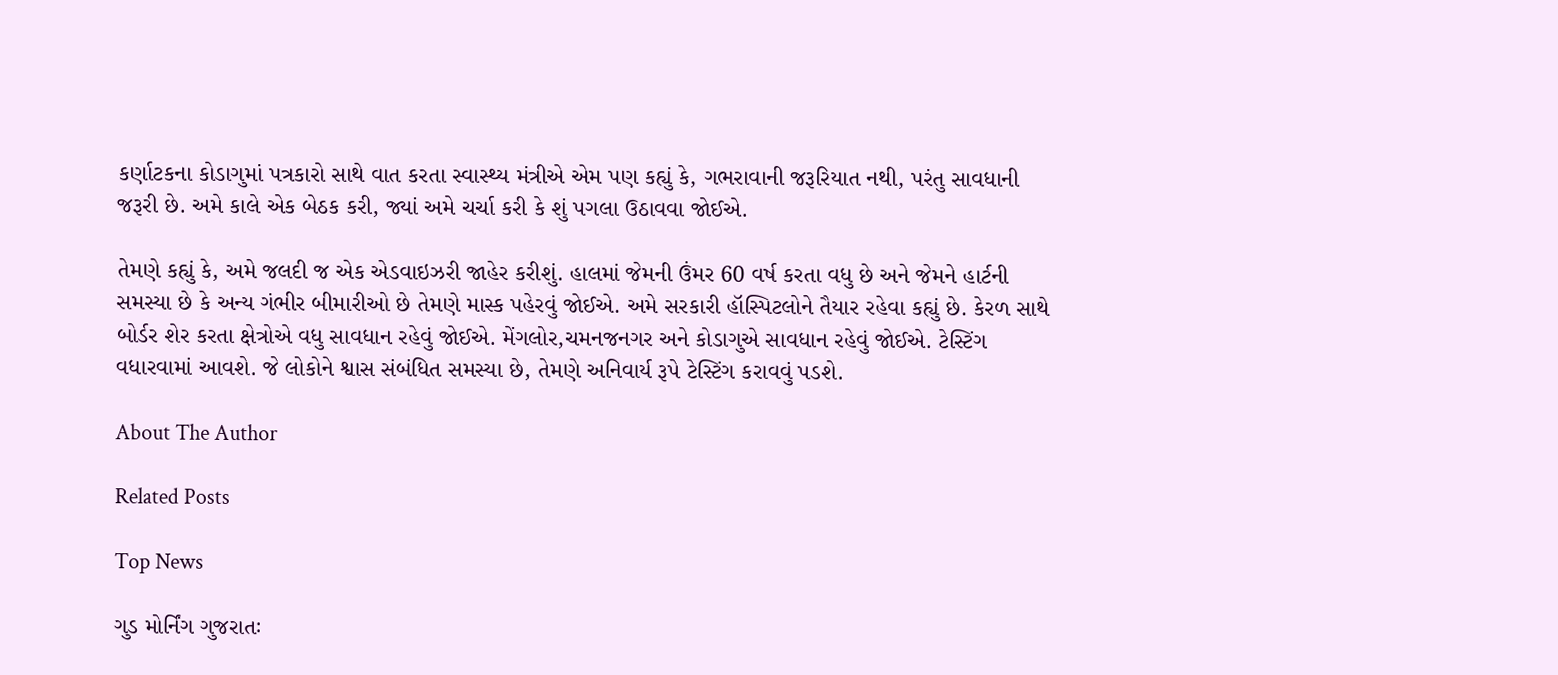કર્ણાટકના કોડાગુમાં પત્રકારો સાથે વાત કરતા સ્વાસ્થ્ય મંત્રીએ એમ પણ કહ્યું કે, ગભરાવાની જરૂરિયાત નથી, પરંતુ સાવધાની જરૂરી છે. અમે કાલે એક બેઠક કરી, જ્યાં અમે ચર્ચા કરી કે શું પગલા ઉઠાવવા જોઈએ.

તેમણે કહ્યું કે, અમે જલદી જ એક એડવાઇઝરી જાહેર કરીશું. હાલમાં જેમની ઉંમર 60 વર્ષ કરતા વધુ છે અને જેમને હાર્ટની સમસ્યા છે કે અન્ય ગંભીર બીમારીઓ છે તેમણે માસ્ક પહેરવું જોઈએ. અમે સરકારી હૉસ્પિટલોને તૈયાર રહેવા કહ્યું છે. કેરળ સાથે બોર્ડર શેર કરતા ક્ષેત્રોએ વધુ સાવધાન રહેવું જોઈએ. મેંગલોર,ચમનજનગર અને કોડાગુએ સાવધાન રહેવું જોઈએ. ટેસ્ટિંગ વધારવામાં આવશે. જે લોકોને શ્વાસ સંબંધિત સમસ્યા છે, તેમણે અનિવાર્ય રૂપે ટેસ્ટિંગ કરાવવું પડશે.

About The Author

Related Posts

Top News

ગુડ મોર્નિંગ ગુજરાતઃ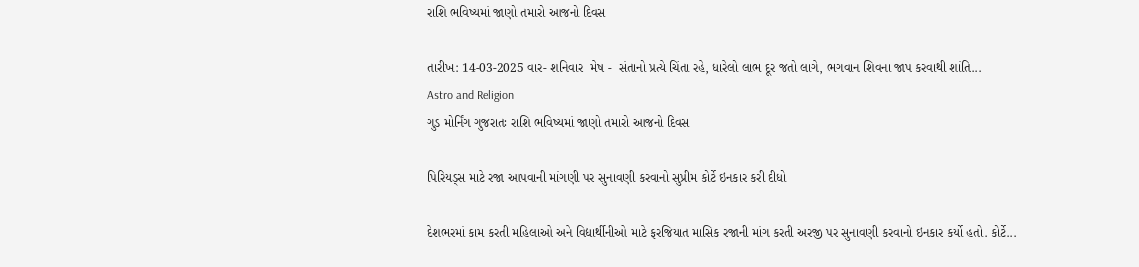રાશિ ભવિષ્યમાં જાણો તમારો આજનો દિવસ

તારીખ: 14-03-2025 વાર- શનિવાર  મેષ -  સંતાનો પ્રત્યે ચિંતા રહે, ધારેલો લાભ દૂર જતો લાગે, ભગવાન શિવના જાપ કરવાથી શાંતિ...
Astro and Religion
ગુડ મોર્નિંગ ગુજરાતઃ રાશિ ભવિષ્યમાં જાણો તમારો આજનો દિવસ

પિરિયડ્સ માટે રજા આપવાની માંગણી પર સુનાવણી કરવાનો સુપ્રીમ કોર્ટે ઇનકાર કરી દીધો

દેશભરમાં કામ કરતી મહિલાઓ અને વિદ્યાર્થીનીઓ માટે ફરજિયાત માસિક રજાની માંગ કરતી અરજી પર સુનાવણી કરવાનો ઇનકાર કર્યો હતો. કોર્ટે...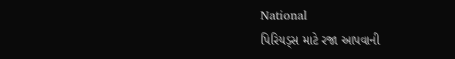National
પિરિયડ્સ માટે રજા આપવાની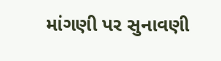માંગણી પર સુનાવણી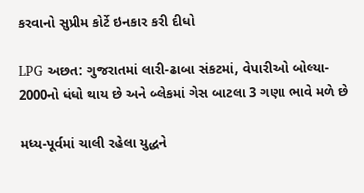કરવાનો સુપ્રીમ કોર્ટે ઇનકાર કરી દીધો

LPG અછત: ગુજરાતમાં લારી-ઢાબા સંકટમાં, વેપારીઓ બોલ્યા- 2000નો ધંધો થાય છે અને બ્લેકમાં ગેસ બાટલા 3 ગણા ભાવે મળે છે

મધ્ય-પૂર્વમાં ચાલી રહેલા યુદ્ધને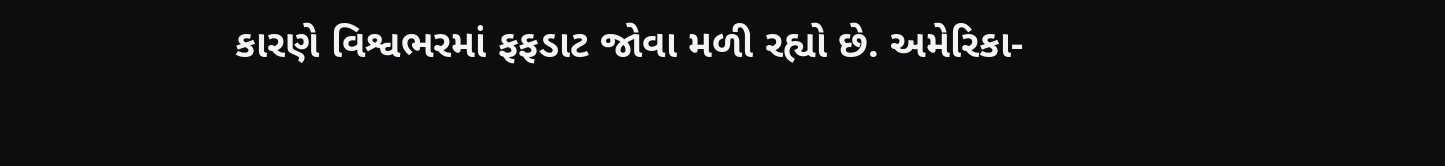કારણે વિશ્વભરમાં ફફડાટ જોવા મળી રહ્યો છે. અમેરિકા-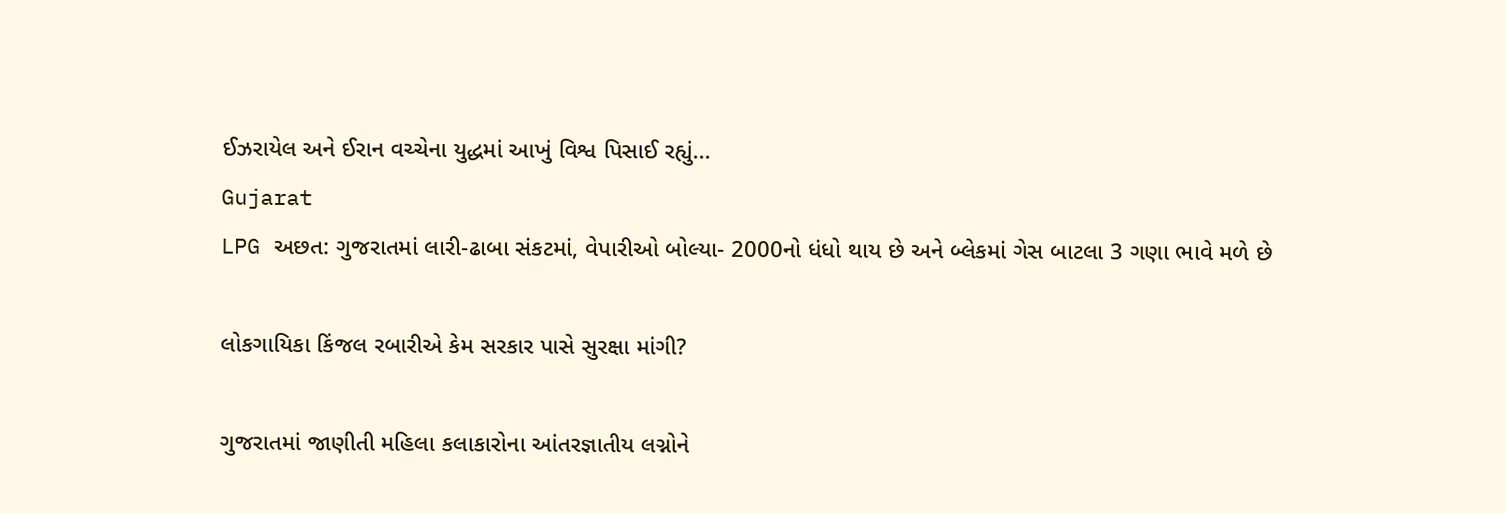ઈઝરાયેલ અને ઈરાન વચ્ચેના યુદ્ધમાં આખું વિશ્વ પિસાઈ રહ્યું...
Gujarat
LPG અછત: ગુજરાતમાં લારી-ઢાબા સંકટમાં, વેપારીઓ બોલ્યા- 2000નો ધંધો થાય છે અને બ્લેકમાં ગેસ બાટલા 3 ગણા ભાવે મળે છે

લોકગાયિકા કિંજલ રબારીએ કેમ સરકાર પાસે સુરક્ષા માંગી?

ગુજરાતમાં જાણીતી મહિલા કલાકારોના આંતરજ્ઞાતીય લગ્નોને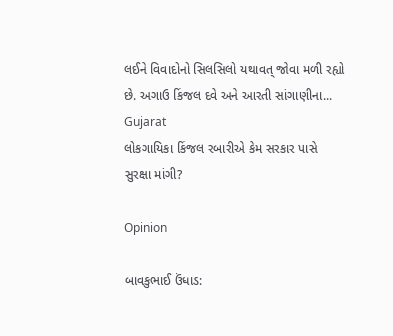લઈને વિવાદોનો સિલસિલો યથાવત્ જોવા મળી રહ્યો છે. અગાઉ કિંજલ દવે અને આરતી સાંગાણીના...
Gujarat
લોકગાયિકા કિંજલ રબારીએ કેમ સરકાર પાસે સુરક્ષા માંગી?

Opinion

બાવકુભાઈ ઉંધાડ: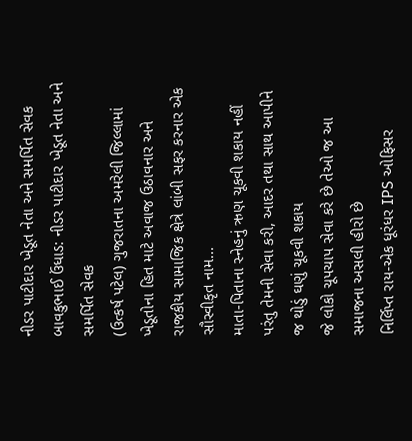નીડર પાટીદાર ખેડૂત નેતા અને સમર્પિત સેવક બાવકુભાઈ ઉંધાડ: નીડર પાટીદાર ખેડૂત નેતા અને સમર્પિત સેવક
(ઉત્કર્ષ પટેલ) ગુજરાતના અમરેલી જિલ્લામાં ખેડૂતોના હિત માટે અવાજ ઉઠાવનાર અને રાજકીય સામાજિક ક્ષેત્રે લાંબી સફર કરનાર એક સૌસ્વીકૃત નામ...
માતા-પિતાના સ્નેહનું ઋણ ચૂકવી શકાય નહીં પરંતુ તેમની સેવા કરી, આદર તથા સાથ આપીને જ થોડું ઘણું ચૂકવી શકાય
જે લોકો ચૂપચાપ સેવા કરે છે તેઓ જ આ સમાજના અસલી હીરો છે
નિર્લિપ્ત રાય-એક ધૂરંધર IPS ઓફિસર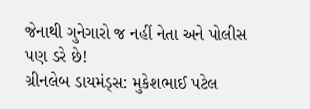જેનાથી ગુનેગારો જ નહીં નેતા અને પોલીસ પણ ડરે છે!
ગ્રીનલેબ ડાયમંડ્સ: મુકેશભાઈ પટેલ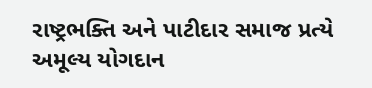રાષ્ટ્રભક્તિ અને પાટીદાર સમાજ પ્રત્યે અમૂલ્ય યોગદાન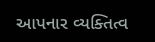આપનાર વ્યક્તિત્વ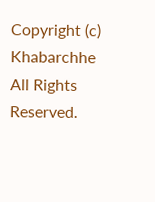Copyright (c) Khabarchhe All Rights Reserved.